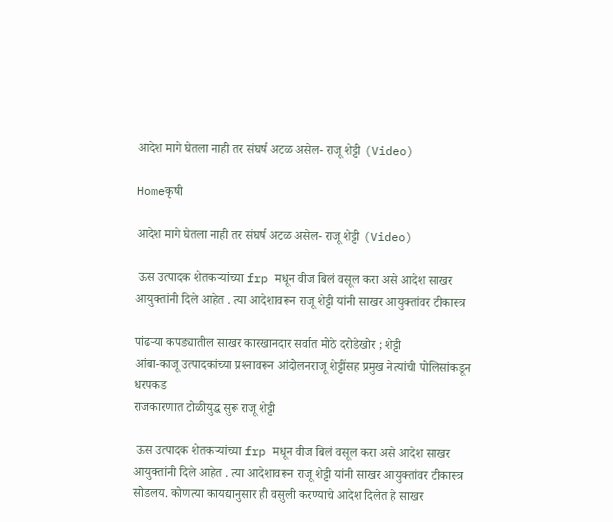आदेश मागे घेतला नाही तर संघर्ष अटळ असेल- राजू शेट्टी (Video)

Homeकृषी

आदेश मागे घेतला नाही तर संघर्ष अटळ असेल- राजू शेट्टी (Video)

 ऊस उत्पादक शेतकऱ्यांच्या frp मधून वीज बिलं वसूल करा असे आदेश साखर आयुक्तांनी दिले आहेत . त्या आदेशावरून राजू शेट्टी यांनी साखर आयुक्तांवर टीकास्त्र

पांढऱ्या कपड्यातील साखर कारखानदार सर्वात मोठे दरोडेखोर ; शेट्टी
आंबा-काजू उत्पादकांच्या प्रश्‍नावरून आंदोलनराजू शेट्टींसह प्रमुख नेत्यांची पोलिसांकडून धरपकड
राजकारणात टोळीयुद्ध सुरू राजू शेट्टी

 ऊस उत्पादक शेतकऱ्यांच्या frp मधून वीज बिलं वसूल करा असे आदेश साखर आयुक्तांनी दिले आहेत . त्या आदेशावरून राजू शेट्टी यांनी साखर आयुक्तांवर टीकास्त्र सोडलय. कोणत्या कायद्यानुसार ही वसुली करण्याचे आदेश दिलेत हे साखर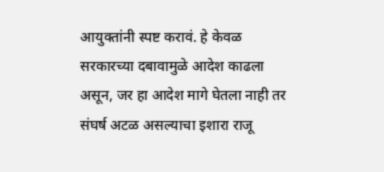आयुक्तांनी स्पष्ट करावं. हे केवळ सरकारच्या दबावामुळे आदेश काढला असून, जर हा आदेश मागे घेतला नाही तर संघर्ष अटळ असल्याचा इशारा राजू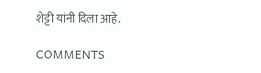शेट्टी यांनी दिला आहे.

COMMENTS